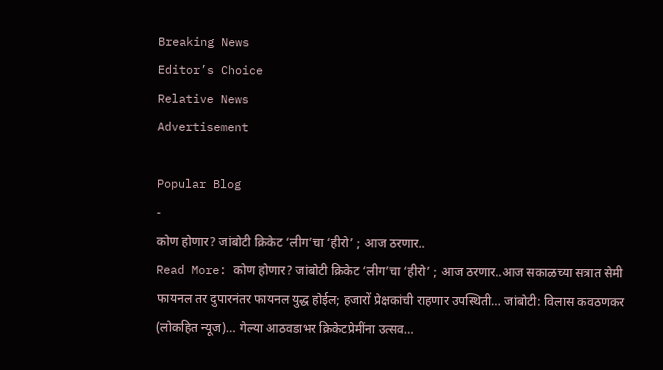Breaking News
Editor’s Choice
Relative News
Advertisement

Popular Blog
-
कोण होणार? जांबोटी क्रिकेट ‘लीग’चा ‘हीरो’ ; आज ठरणार..
Read More: कोण होणार? जांबोटी क्रिकेट ‘लीग’चा ‘हीरो’ ; आज ठरणार..आज सकाळच्या सत्रात सेमी फायनल तर दुपारनंतर फायनल युद्ध होईल; हजारों प्रेक्षकांची राहणार उपस्थिती… जांबोटी: विलास कवठणकर (लोकहित न्यूज)… गेल्या आठवडाभर क्रिकेटप्रेमींना उत्सव…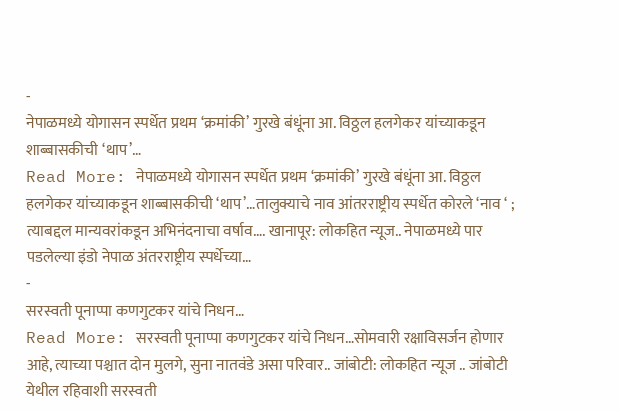-
नेपाळमध्ये योगासन स्पर्धेत प्रथम ‘क्रमांकी’ गुरखे बंधूंना आ. विठ्ठल हलगेकर यांच्याकडून शाब्बासकीची ‘थाप’…
Read More: नेपाळमध्ये योगासन स्पर्धेत प्रथम ‘क्रमांकी’ गुरखे बंधूंना आ. विठ्ठल हलगेकर यांच्याकडून शाब्बासकीची ‘थाप’…तालुक्याचे नाव आंतरराष्ट्रीय स्पर्धेत कोरले ‘नाव ‘ ; त्याबद्दल मान्यवरांकडून अभिनंदनाचा वर्षाव…. खानापूर: लोकहित न्यूज.. नेपाळमध्ये पार पडलेल्या इंडो नेपाळ अंतरराष्ट्रीय स्पर्धेच्या…
-
सरस्वती पूनाप्पा कणगुटकर यांचे निधन…
Read More: सरस्वती पूनाप्पा कणगुटकर यांचे निधन…सोमवारी रक्षाविसर्जन होणार आहे, त्याच्या पश्चात दोन मुलगे, सुना नातवंडे असा परिवार.. जांबोटी: लोकहित न्यूज .. जांबोटी येथील रहिवाशी सरस्वती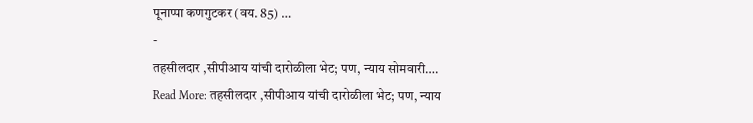पूनाप्पा कणगुटकर (वय. 85) …
-
तहसीलदार ,सीपीआय यांची दारोळीला भेट; पण, न्याय सोमवारी….
Read More: तहसीलदार ,सीपीआय यांची दारोळीला भेट; पण, न्याय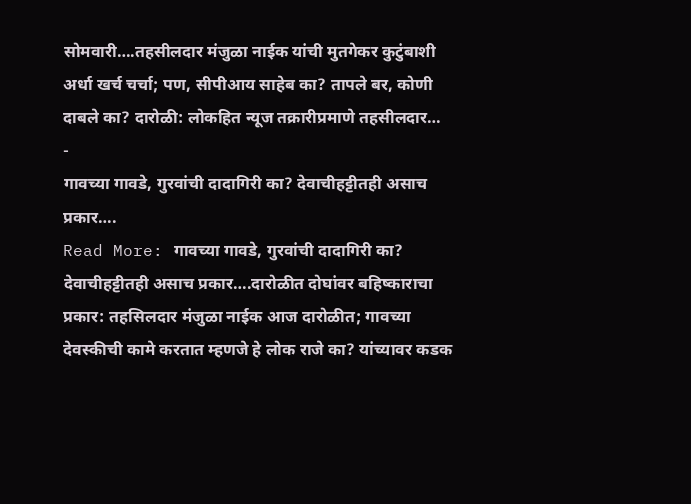सोमवारी….तहसीलदार मंजुळा नाईक यांची मुतगेकर कुटुंबाशी अर्धा खर्च चर्चा; पण, सीपीआय साहेब का? तापले बर, कोणी दाबले का? दारोळी: लोकहित न्यूज तक्रारीप्रमाणे तहसीलदार…
-
गावच्या गावडे, गुरवांची दादागिरी का? देवाचीहट्टीतही असाच प्रकार….
Read More: गावच्या गावडे, गुरवांची दादागिरी का? देवाचीहट्टीतही असाच प्रकार….दारोळीत दोघांवर बहिष्काराचा प्रकार: तहसिलदार मंजुळा नाईक आज दारोळीत; गावच्या देवस्कीची कामे करतात म्हणजे हे लोक राजे का? यांच्यावर कडक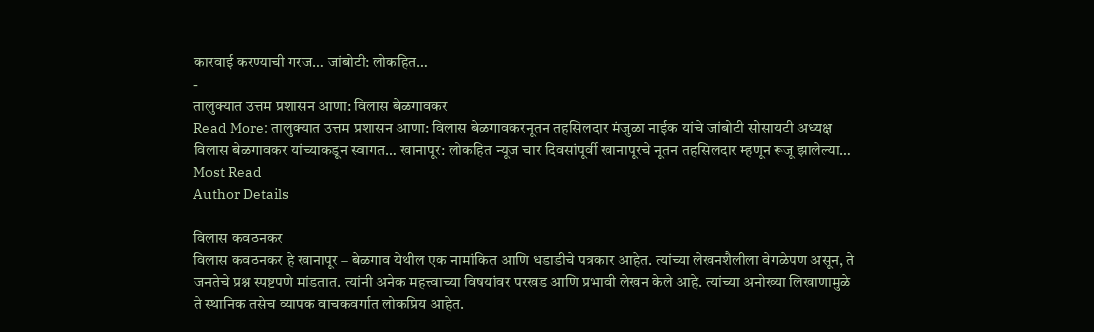कारवाई करण्याची गरज… जांबोटी: लोकहित…
-
तालुक्यात उत्तम प्रशासन आणा: विलास बेळगावकर
Read More: तालुक्यात उत्तम प्रशासन आणा: विलास बेळगावकरनूतन तहसिलदार मंजुळा नाईक यांचे जांबोटी सोसायटी अध्यक्ष विलास बेळगावकर यांच्याकडून स्वागत… खानापूर: लोकहित न्यूज चार दिवसांपूर्वी खानापूरचे नूतन तहसिलदार म्हणून रूजू झालेल्या…
Most Read
Author Details

विलास कवठनकर
विलास कवठनकर हे खानापूर – बेळगाव येथील एक नामांकित आणि धडाडीचे पत्रकार आहेत. त्यांच्या लेखनशैलीला वेगळेपण असून, ते जनतेचे प्रश्न स्पष्टपणे मांडतात. त्यांनी अनेक महत्त्वाच्या विषयांवर परखड आणि प्रभावी लेखन केले आहे. त्यांच्या अनोख्या लिखाणामुळे ते स्थानिक तसेच व्यापक वाचकवर्गात लोकप्रिय आहेत.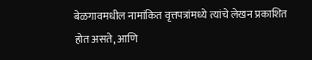बेळगावमधील नामांकित वृत्तपत्रांमध्ये त्यांचे लेखन प्रकाशित होत असते, आणि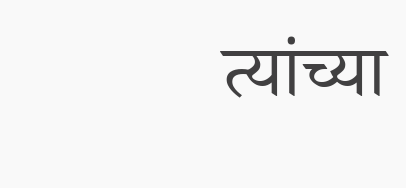त्यांच्या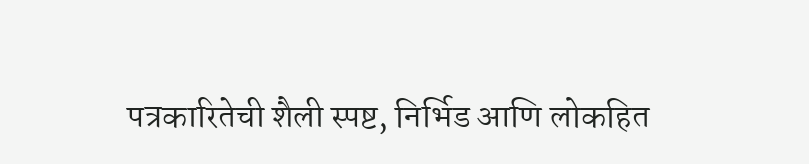पत्रकारितेची शैली स्पष्ट, निर्भिड आणि लोकहित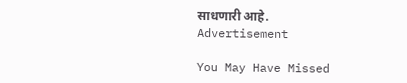साधणारी आहे.
Advertisement

You May Have Missed